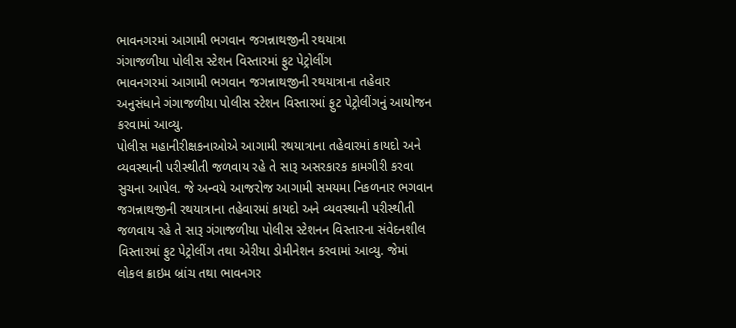ભાવનગરમાં આગામી ભગવાન જગન્નાથજીની રથયાત્રા
ગંગાજળીયા પોલીસ સ્ટેશન વિસ્તારમાં ફુટ પેટ્રોલીંગ
ભાવનગરમાં આગામી ભગવાન જગન્નાથજીની રથયાત્રાના તહેવાર અનુસંધાને ગંગાજળીયા પોલીસ સ્ટેશન વિસ્તારમાં ફુટ પેટ્રોલીંગનું આયોજન કરવામાં આવ્યુ.
પોલીસ મહાનીરીક્ષકનાઓએ આગામી રથયાત્રાના તહેવારમાં કાયદો અને વ્યવસ્થાની પરીસ્થીતી જળવાય રહે તે સારૂ અસરકારક કામગીરી કરવા સુચના આપેલ. જે અન્વયે આજરોજ આગામી સમયમા નિકળનાર ભગવાન જગન્નાથજીની રથયાત્રાના તહેવારમાં કાયદો અને વ્યવસ્થાની પરીસ્થીતી જળવાય રહે તે સારૂ ગંગાજળીયા પોલીસ સ્ટેશનન વિસ્તારના સંવેદનશીલ વિસ્તારમાં ફુટ પેટ્રોલીંગ તથા એરીયા ડોમીનેશન કરવામાં આવ્યુ. જેમાં લોકલ ક્રાઇમ બ્રાંચ તથા ભાવનગર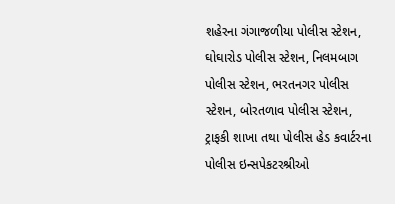શહેરના ગંગાજળીયા પોલીસ સ્ટેશન, ઘોઘારોડ પોલીસ સ્ટેશન, નિલમબાગ પોલીસ સ્ટેશન, ભરતનગર પોલીસ સ્ટેશન, બોરતળાવ પોલીસ સ્ટેશન, ટ્રાફકી શાખા તથા પોલીસ હેડ કવાર્ટરના પોલીસ ઇન્સપેકટરશ્રીઓ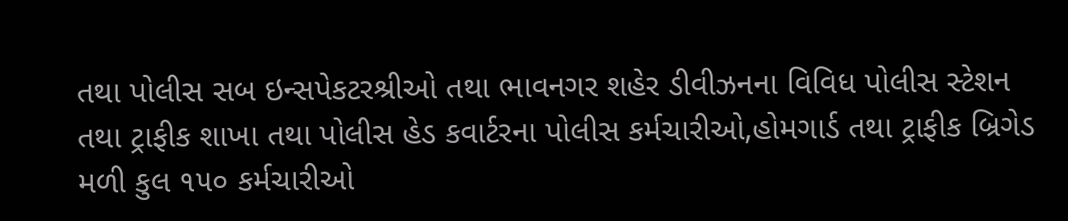તથા પોલીસ સબ ઇન્સપેકટરશ્રીઓ તથા ભાવનગર શહેર ડીવીઝનના વિવિધ પોલીસ સ્ટેશન તથા ટ્રાફીક શાખા તથા પોલીસ હેડ કવાર્ટરના પોલીસ કર્મચારીઓ,હોમગાર્ડ તથા ટ્રાફીક બ્રિગેડ મળી કુલ ૧૫૦ કર્મચારીઓ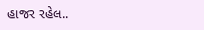હાજર રહેલ..